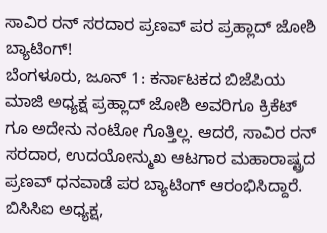ಸಾವಿರ ರನ್ ಸರದಾರ ಪ್ರಣವ್ ಪರ ಪ್ರಹ್ಲಾದ್ ಜೋಶಿ ಬ್ಯಾಟಿಂಗ್!
ಬೆಂಗಳೂರು, ಜೂನ್ 1: ಕರ್ನಾಟಕದ ಬಿಜೆಪಿಯ ಮಾಜಿ ಅಧ್ಯಕ್ಷ ಪ್ರಹ್ಲಾದ್ ಜೋಶಿ ಅವರಿಗೂ ಕ್ರಿಕೆಟ್ ಗೂ ಅದೇನು ನಂಟೋ ಗೊತ್ತಿಲ್ಲ. ಆದರೆ, ಸಾವಿರ ರನ್ ಸರದಾರ, ಉದಯೋನ್ಮುಖ ಆಟಗಾರ ಮಹಾರಾಷ್ಟ್ರದ ಪ್ರಣವ್ ಧನವಾಡೆ ಪರ ಬ್ಯಾಟಿಂಗ್ ಆರಂಭಿಸಿದ್ದಾರೆ. ಬಿಸಿಸಿಐ ಅಧ್ಯಕ್ಷ,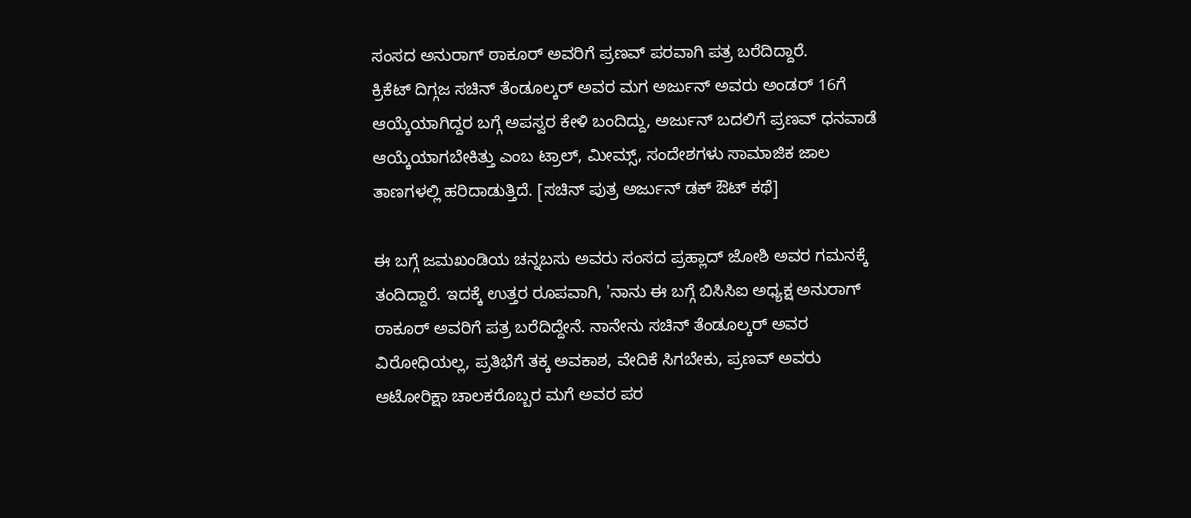ಸಂಸದ ಅನುರಾಗ್ ಠಾಕೂರ್ ಅವರಿಗೆ ಪ್ರಣವ್ ಪರವಾಗಿ ಪತ್ರ ಬರೆದಿದ್ದಾರೆ.
ಕ್ರಿಕೆಟ್ ದಿಗ್ಗಜ ಸಚಿನ್ ತೆಂಡೂಲ್ಕರ್ ಅವರ ಮಗ ಅರ್ಜುನ್ ಅವರು ಅಂಡರ್ 16ಗೆ ಆಯ್ಕೆಯಾಗಿದ್ದರ ಬಗ್ಗೆ ಅಪಸ್ವರ ಕೇಳಿ ಬಂದಿದ್ದು, ಅರ್ಜುನ್ ಬದಲಿಗೆ ಪ್ರಣವ್ ಧನವಾಡೆ ಆಯ್ಕೆಯಾಗಬೇಕಿತ್ತು ಎಂಬ ಟ್ರಾಲ್, ಮೀಮ್ಸ್, ಸಂದೇಶಗಳು ಸಾಮಾಜಿಕ ಜಾಲ ತಾಣಗಳಲ್ಲಿ ಹರಿದಾಡುತ್ತಿದೆ. [ಸಚಿನ್ ಪುತ್ರ ಅರ್ಜುನ್ ಡಕ್ ಔಟ್ ಕಥೆ]

ಈ ಬಗ್ಗೆ ಜಮಖಂಡಿಯ ಚನ್ನಬಸು ಅವರು ಸಂಸದ ಪ್ರಹ್ಲಾದ್ ಜೋಶಿ ಅವರ ಗಮನಕ್ಕೆ ತಂದಿದ್ದಾರೆ. ಇದಕ್ಕೆ ಉತ್ತರ ರೂಪವಾಗಿ, 'ನಾನು ಈ ಬಗ್ಗೆ ಬಿಸಿಸಿಐ ಅಧ್ಯಕ್ಷ ಅನುರಾಗ್ ಠಾಕೂರ್ ಅವರಿಗೆ ಪತ್ರ ಬರೆದಿದ್ದೇನೆ. ನಾನೇನು ಸಚಿನ್ ತೆಂಡೂಲ್ಕರ್ ಅವರ ವಿರೋಧಿಯಲ್ಲ, ಪ್ರತಿಭೆಗೆ ತಕ್ಕ ಅವಕಾಶ, ವೇದಿಕೆ ಸಿಗಬೇಕು, ಪ್ರಣವ್ ಅವರು ಆಟೋರಿಕ್ಷಾ ಚಾಲಕರೊಬ್ಬರ ಮಗೆ ಅವರ ಪರ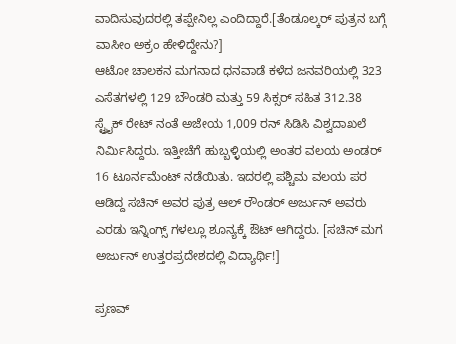ವಾದಿಸುವುದರಲ್ಲಿ ತಪ್ಪೇನಿಲ್ಲ ಎಂದಿದ್ದಾರೆ.[ತೆಂಡೂಲ್ಕರ್ ಪುತ್ರನ ಬಗ್ಗೆ ವಾಸೀಂ ಅಕ್ರಂ ಹೇಳಿದ್ದೇನು?]
ಆಟೋ ಚಾಲಕನ ಮಗನಾದ ಧನವಾಡೆ ಕಳೆದ ಜನವರಿಯಲ್ಲಿ 323 ಎಸೆತಗಳಲ್ಲಿ 129 ಬೌಂಡರಿ ಮತ್ತು 59 ಸಿಕ್ಸರ್ ಸಹಿತ 312.38 ಸ್ಟ್ರೈಕ್ ರೇಟ್ ನಂತೆ ಅಜೇಯ 1,009 ರನ್ ಸಿಡಿಸಿ ವಿಶ್ವದಾಖಲೆ ನಿರ್ವಿುಸಿದ್ದರು. ಇತ್ತೀಚೆಗೆ ಹುಬ್ಬಳ್ಳಿಯಲ್ಲಿ ಅಂತರ ವಲಯ ಅಂಡರ್ 16 ಟೂರ್ನಮೆಂಟ್ ನಡೆಯಿತು. ಇದರಲ್ಲಿ ಪಶ್ಚಿಮ ವಲಯ ಪರ ಆಡಿದ್ದ ಸಚಿನ್ ಅವರ ಪುತ್ರ ಆಲ್ ರೌಂಡರ್ ಅರ್ಜುನ್ ಅವರು ಎರಡು ಇನ್ನಿಂಗ್ಸ್ ಗಳಲ್ಲೂ ಶೂನ್ಯಕ್ಕೆ ಔಟ್ ಆಗಿದ್ದರು. [ಸಚಿನ್ ಮಗ ಅರ್ಜುನ್ ಉತ್ತರಪ್ರದೇಶದಲ್ಲಿ ವಿದ್ಯಾರ್ಥಿ!]

ಪ್ರಣವ್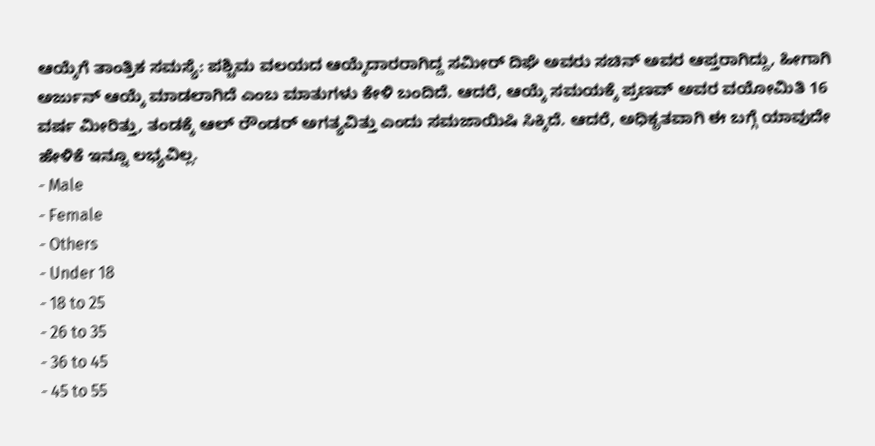ಆಯ್ಕೆಗೆ ತಾಂತ್ರಿಕ ಸಮಸ್ಯೆ: ಪಶ್ಚಿಮ ವಲಯದ ಆಯ್ಕೆದಾರರಾಗಿದ್ದ ಸಮೀರ್ ದಿಘೆ ಅವರು ಸಚಿನ್ ಅವರ ಆಪ್ತರಾಗಿದ್ದು, ಹೀಗಾಗಿ ಅರ್ಜುನ್ ಆಯ್ಕೆ ಮಾಡಲಾಗಿದೆ ಎಂಬ ಮಾತುಗಳು ಕೇಳಿ ಬಂದಿದೆ. ಆದರೆ, ಆಯ್ಕೆ ಸಮಯಕ್ಕೆ ಪ್ರಣವ್ ಅವರ ವಯೋಮಿತಿ 16 ವರ್ಷ ಮೀರಿತ್ತು, ತಂಡಕ್ಕೆ ಆಲ್ ರೌಂಡರ್ ಅಗತ್ಯವಿತ್ತು ಎಂದು ಸಮಜಾಯಿಷಿ ಸಿಕ್ಕಿದೆ. ಆದರೆ, ಅಧಿಕೃತವಾಗಿ ಈ ಬಗ್ಗೆ ಯಾವುದೇ ಹೇಳಿಕೆ ಇನ್ನೂ ಲಭ್ಯವಿಲ್ಲ.
- Male
- Female
- Others
- Under 18
- 18 to 25
- 26 to 35
- 36 to 45
- 45 to 55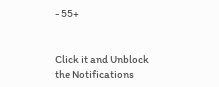- 55+


Click it and Unblock the Notifications